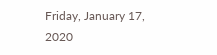Friday, January 17, 2020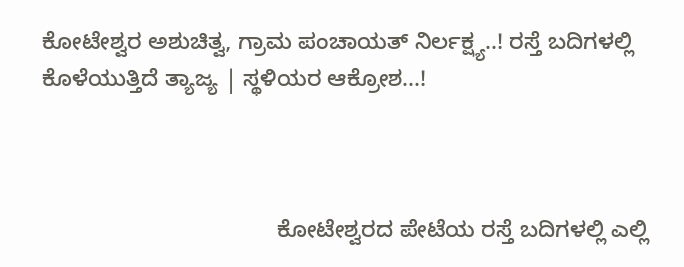ಕೋಟೇಶ್ವರ ಅಶುಚಿತ್ವ, ಗ್ರಾಮ ಪಂಚಾಯತ್ ನಿರ್ಲಕ್ಷ್ಯ..! ರಸ್ತೆ ಬದಿಗಳಲ್ಲಿ ಕೊಳೆಯುತ್ತಿದೆ ತ್ಯಾಜ್ಯ | ಸ್ಥಳಿಯರ ಆಕ್ರೋಶ...!



                                     ಕೋಟೇಶ್ವರದ ಪೇಟೆಯ ರಸ್ತೆ ಬದಿಗಳಲ್ಲಿ ಎಲ್ಲಿ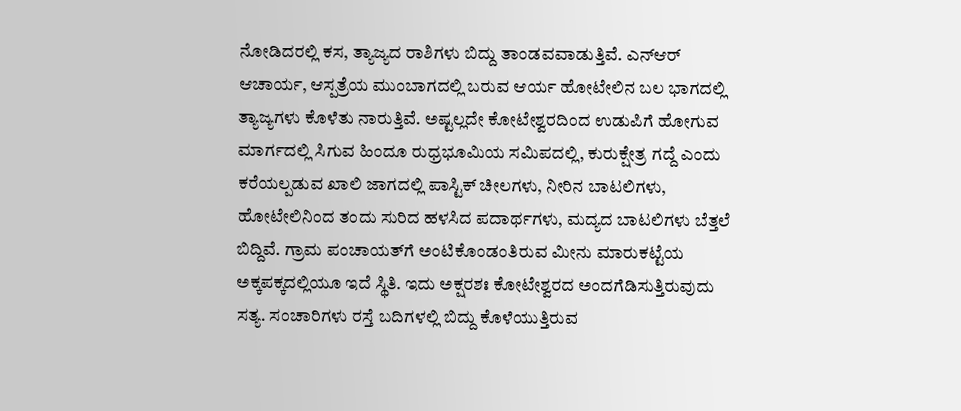ನೋಡಿದರಲ್ಲಿ ಕಸ, ತ್ಯಾಜ್ಯದ ರಾಶಿಗಳು ಬಿದ್ದು ತಾಂಡವವಾಡುತ್ತಿವೆ. ಎನ್‌ಆರ್ ಆಚಾರ್ಯ, ಆಸ್ಪತ್ರೆಯ ಮುಂಬಾಗದಲ್ಲಿ ಬರುವ ಆರ್ಯ ಹೋಟೇಲಿನ ಬಲ ಭಾಗದಲ್ಲಿ ತ್ಯಾಜ್ಯಗಳು ಕೊಳೆತು ನಾರುತ್ತಿವೆ. ಅಷ್ಟಲ್ಲದೇ ಕೋಟೇಶ್ವರದಿಂದ ಉಡುಪಿಗೆ ಹೋಗುವ ಮಾರ್ಗದಲ್ಲಿ ಸಿಗುವ ಹಿಂದೂ ರುಧ್ರಭೂಮಿಯ ಸಮಿಪದಲ್ಲಿ, ಕುರುಕ್ಷೇತ್ರ ಗದ್ದೆ ಎಂದು ಕರೆಯಲ್ಪಡುವ ಖಾಲಿ ಜಾಗದಲ್ಲಿ ಪಾಸ್ಟಿಕ್ ಚೀಲಗಳು, ನೀರಿನ ಬಾಟಲಿಗಳು, ಹೋಟೇಲಿನಿಂದ ತಂದು ಸುರಿದ ಹಳಸಿದ ಪದಾರ್ಥಗಳು, ಮದ್ಯದ ಬಾಟಲಿಗಳು ಬೆತ್ತಲೆ ಬಿದ್ದಿವೆ. ಗ್ರಾಮ ಪಂಚಾಯತ್‌ಗೆ ಅಂಟಿಕೊಂಡಂತಿರುವ ಮೀನು ಮಾರುಕಟ್ಟೆಯ ಅಕ್ಕಪಕ್ಕದಲ್ಲಿಯೂ ಇದೆ ಸ್ಥಿತಿ. ಇದು ಅಕ್ಷರಶಃ ಕೋಟೇಶ್ವರದ ಅಂದಗೆಡಿಸುತ್ತಿರುವುದು ಸತ್ಯ. ಸಂಚಾರಿಗಳು ರಸ್ತೆ ಬದಿಗಳಲ್ಲಿ ಬಿದ್ದು ಕೊಳೆಯುತ್ತಿರುವ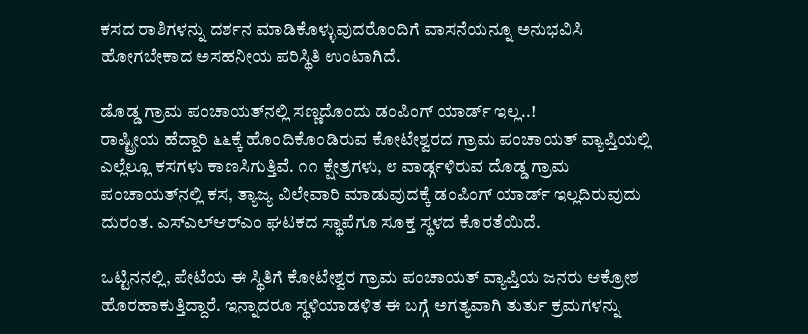ಕಸದ ರಾಶಿಗಳನ್ನು ದರ್ಶನ ಮಾಡಿಕೊಳ್ಳುವುದರೊಂದಿಗೆ ವಾಸನೆಯನ್ನೂ ಅನುಭವಿಸಿ ಹೋಗಬೇಕಾದ ಅಸಹನೀಯ ಪರಿಸ್ಥಿತಿ ಉಂಟಾಗಿದೆ.

ಡೊಡ್ಡ ಗ್ರಾಮ ಪಂಚಾಯತ್‌ನಲ್ಲಿ ಸಣ್ಣದೊಂದು ಡಂಪಿಂಗ್ ಯಾರ್ಡ್ ಇಲ್ಲ..!
ರಾಷ್ಟ್ರೀಯ ಹೆದ್ದಾರಿ ೬೬ಕ್ಕೆ ಹೊಂದಿಕೊಂಡಿರುವ ಕೋಟೇಶ್ವರದ ಗ್ರಾಮ ಪಂಚಾಯತ್ ವ್ಯಾಪ್ತಿಯಲ್ಲಿ ಎಲ್ಲೆಲ್ಲೂ ಕಸಗಳು ಕಾಣಸಿಗುತ್ತಿವೆ. ೧೧ ಕ್ಷೇತ್ರಗಳು, ೮ ವಾರ್ಡ್ಗಳಿರುವ ದೊಡ್ಡ ಗ್ರಾಮ ಪಂಚಾಯತ್‌ನಲ್ಲಿ ಕಸ, ತ್ಯಾಜ್ಯ ವಿಲೇವಾರಿ ಮಾಡುವುದಕ್ಕೆ ಡಂಪಿಂಗ್ ಯಾರ್ಡ್ ಇಲ್ಲದಿರುವುದು ದುರಂತ. ಎಸ್‌ಎಲ್‌ಆರ್‌ಎಂ ಘಟಕದ ಸ್ಥಾಪೆಗೂ ಸೂಕ್ತ ಸ್ಥಳದ ಕೊರತೆಯಿದೆ.

ಒಟ್ಟಿನನಲ್ಲಿ, ಪೇಟೆಯ ಈ ಸ್ಥಿತಿಗೆ ಕೋಟೇಶ್ವರ ಗ್ರಾಮ ಪಂಚಾಯತ್ ವ್ಯಾಪ್ತಿಯ ಜನರು ಆಕ್ರೋಶ ಹೊರಹಾಕುತ್ತಿದ್ದಾರೆ. ಇನ್ನಾದರೂ ಸ್ಥಳಿಯಾಡಳಿತ ಈ ಬಗ್ಗೆ ಅಗತ್ಯವಾಗಿ ತುರ್ತು ಕ್ರಮಗಳನ್ನು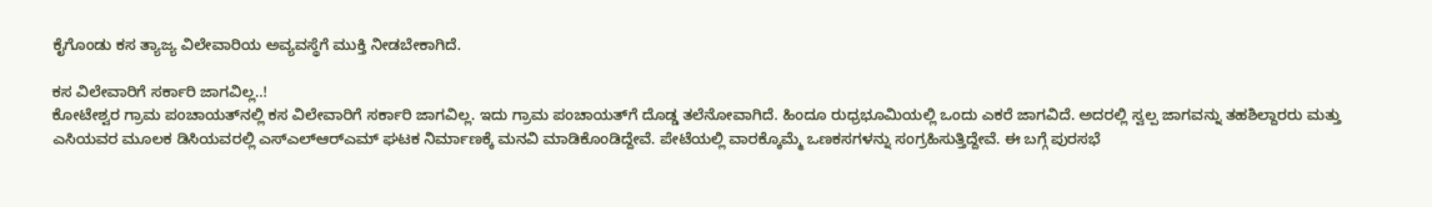ಕೈಗೊಂಡು ಕಸ ತ್ಯಾಜ್ಯ ವಿಲೇವಾರಿಯ ಅವ್ಯವಸ್ಥೆಗೆ ಮುಕ್ತಿ ನೀಡಬೇಕಾಗಿದೆ.

ಕಸ ವಿಲೇವಾರಿಗೆ ಸರ್ಕಾರಿ ಜಾಗವಿಲ್ಲ..!
ಕೋಟೇಶ್ವರ ಗ್ರಾಮ ಪಂಚಾಯತ್‌ನಲ್ಲಿ ಕಸ ವಿಲೇವಾರಿಗೆ ಸರ್ಕಾರಿ ಜಾಗವಿಲ್ಲ. ಇದು ಗ್ರಾಮ ಪಂಚಾಯತ್‌ಗೆ ದೊಡ್ಡ ತಲೆನೋವಾಗಿದೆ. ಹಿಂದೂ ರುಧ್ರಭೂಮಿಯಲ್ಲಿ ಒಂದು ಎಕರೆ ಜಾಗವಿದೆ. ಅದರಲ್ಲಿ ಸ್ವಲ್ಪ ಜಾಗವನ್ನು ತಹಶಿಲ್ದಾರರು ಮತ್ತು ಎಸಿಯವರ ಮೂಲಕ ಡಿಸಿಯವರಲ್ಲಿ ಎಸ್‌ಎಲ್‌ಆರ್‌ಎಮ್ ಘಟಕ ನಿರ್ಮಾಣಕ್ಕೆ ಮನವಿ ಮಾಡಿಕೊಂಡಿದ್ದೇವೆ. ಪೇಟೆಯಲ್ಲಿ ವಾರಕ್ಕೊಮ್ಮೆ ಒಣಕಸಗಳನ್ನು ಸಂಗ್ರಹಿಸುತ್ತಿದ್ದೇವೆ. ಈ ಬಗ್ಗೆ ಪುರಸಭೆ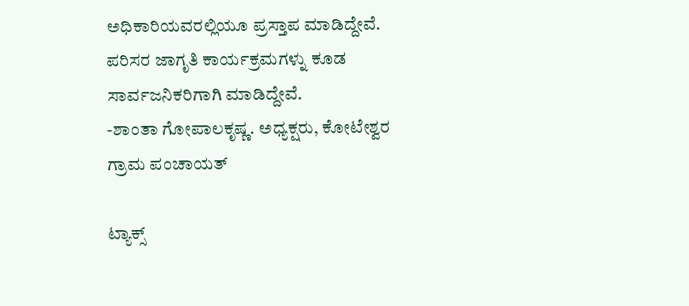ಅಧಿಕಾರಿಯವರಲ್ಲಿಯೂ ಪ್ರಸ್ತಾಪ ಮಾಡಿದ್ದೇವೆ. ಪರಿಸರ ಜಾಗೃತಿ ಕಾರ್ಯಕ್ರಮಗಳ್ನು ಕೂಡ ಸಾರ್ವಜನಿಕರಿಗಾಗಿ ಮಾಡಿದ್ದೇವೆ.
-ಶಾಂತಾ ಗೋಪಾಲಕೃಷ್ಣ. ಅಧ್ಯಕ್ಷರು, ಕೋಟೇಶ್ವರ ಗ್ರಾಮ ಪಂಚಾಯತ್

ಟ್ಯಾಕ್ಸ್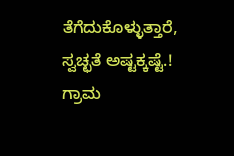ತೆಗೆದುಕೊಳ್ಳುತ್ತಾರೆ, ಸ್ವಚ್ಛತೆ ಅಷ್ಟಕ್ಕಷ್ಟೆ.!
ಗ್ರಾಮ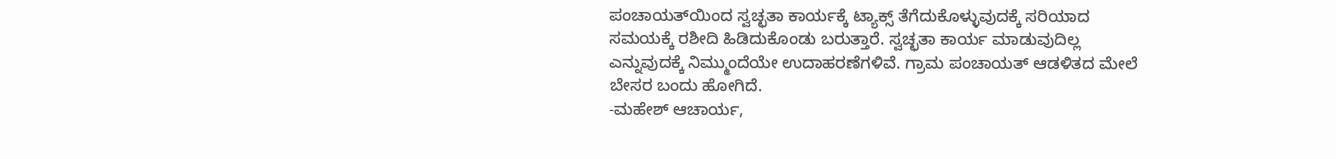ಪಂಚಾಯತ್‌ಯಿಂದ ಸ್ವಚ್ಛತಾ ಕಾರ್ಯಕ್ಕೆ ಟ್ಯಾಕ್ಸ್ ತೆಗೆದುಕೊಳ್ಳುವುದಕ್ಕೆ ಸರಿಯಾದ ಸಮಯಕ್ಕೆ ರಶೀದಿ ಹಿಡಿದುಕೊಂಡು ಬರುತ್ತಾರೆ. ಸ್ವಚ್ಛತಾ ಕಾರ್ಯ ಮಾಡುವುದಿಲ್ಲ ಎನ್ನುವುದಕ್ಕೆ ನಿಮ್ಮುಂದೆಯೇ ಉದಾಹರಣೆಗಳಿವೆ. ಗ್ರಾಮ ಪಂಚಾಯತ್ ಆಡಳಿತದ ಮೇಲೆ ಬೇಸರ ಬಂದು ಹೋಗಿದೆ.
-ಮಹೇಶ್ ಆಚಾರ್ಯ,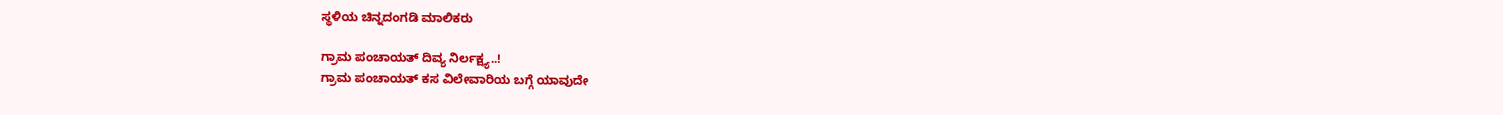ಸ್ಥಳಿಯ ಚಿನ್ನದಂಗಡಿ ಮಾಲಿಕರು

ಗ್ರಾಮ ಪಂಚಾಯತ್ ದಿವ್ಯ ನಿರ್ಲಕ್ಷ್ಯ..!
ಗ್ರಾಮ ಪಂಚಾಯತ್ ಕಸ ವಿಲೇವಾರಿಯ ಬಗ್ಗೆ ಯಾವುದೇ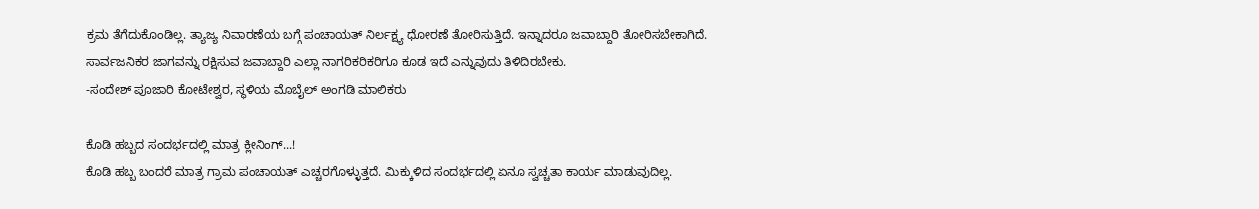ಕ್ರಮ ತೆಗೆದುಕೊಂಡಿಲ್ಲ. ತ್ಯಾಜ್ಯ ನಿವಾರಣೆಯ ಬಗ್ಗೆ ಪಂಚಾಯತ್ ನಿರ್ಲಕ್ಷ್ಯ ಧೋರಣೆ ತೋರಿಸುತ್ತಿದೆ. ಇನ್ನಾದರೂ ಜವಾಬ್ದಾರಿ ತೋರಿಸಬೇಕಾಗಿದೆ. ಸಾರ್ವಜನಿಕರ ಜಾಗವನ್ನು ರಕ್ಷಿಸುವ ಜವಾಬ್ದಾರಿ ಎಲ್ಲಾ ನಾಗರಿಕರಿಕರಿಗೂ ಕೂಡ ಇದೆ ಎನ್ನುವುದು ತಿಳಿದಿರಬೇಕು.
-ಸಂದೇಶ್ ಪೂಜಾರಿ ಕೋಟೇಶ್ವರ, ಸ್ಥಳಿಯ ಮೊಬೈಲ್ ಅಂಗಡಿ ಮಾಲಿಕರು

ಕೊಡಿ ಹಬ್ಬದ ಸಂದರ್ಭದಲ್ಲಿ ಮಾತ್ರ ಕ್ಲೀನಿಂಗ್...!
ಕೊಡಿ ಹಬ್ಬ ಬಂದರೆ ಮಾತ್ರ ಗ್ರಾಮ ಪಂಚಾಯತ್ ಎಚ್ಚರಗೊಳ್ಳುತ್ತದೆ. ಮಿಕ್ಕುಳಿದ ಸಂದರ್ಭದಲ್ಲಿ ಏನೂ ಸ್ವಚ್ಚತಾ ಕಾರ್ಯ ಮಾಡುವುದಿಲ್ಲ.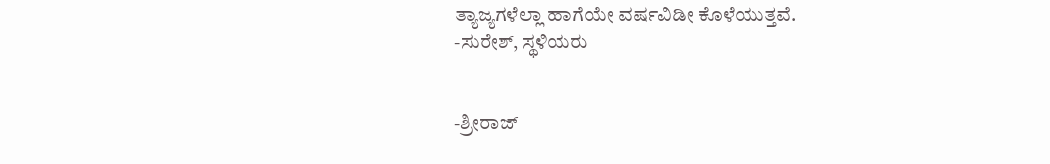ತ್ಯಾಜ್ಯಗಳೆಲ್ಲಾ ಹಾಗೆಯೇ ವರ್ಷವಿಡೀ ಕೊಳೆಯುತ್ತವೆ.
-ಸುರೇಶ್, ಸ್ಥಳಿಯರು


-ಶ್ರೀರಾಜ್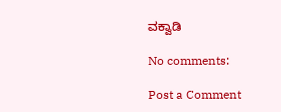ವಕ್ವಾಡಿ

No comments:

Post a Comment